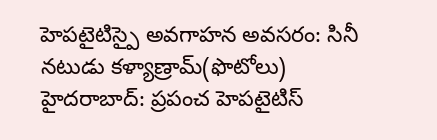హెపటైటిస్పై అవగాహన అవసరం: సినీ నటుడు కళ్యాణ్రామ్(ఫొటోలు)
హైదరాబాద్: ప్రపంచ హెపటైటిస్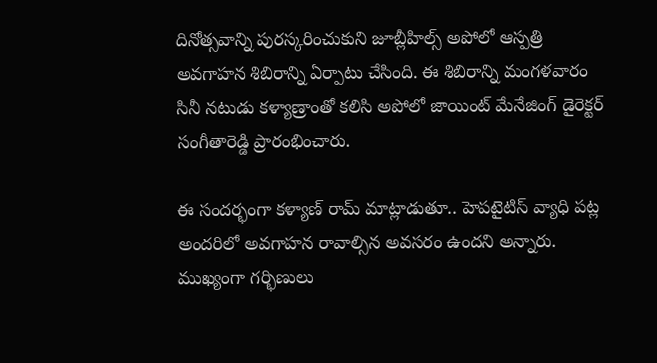దినోత్సవాన్ని పురస్కరించుకుని జూబ్లీహిల్స్ అపోలో ఆస్పత్రి అవగాహన శిబిరాన్ని ఏర్పాటు చేసింది. ఈ శిబిరాన్ని మంగళవారం సినీ నటుడు కళ్యాణ్రాంతో కలిసి అపోలో జాయింట్ మేనేజింగ్ డైరెక్టర్ సంగీతారెడ్డి ప్రారంభించారు.

ఈ సందర్భంగా కళ్యాణ్ రామ్ మాట్లాడుతూ.. హెపటైటిస్ వ్యాధి పట్ల అందరిలో అవగాహన రావాల్సిన అవసరం ఉందని అన్నారు. ముఖ్యంగా గర్భిణులు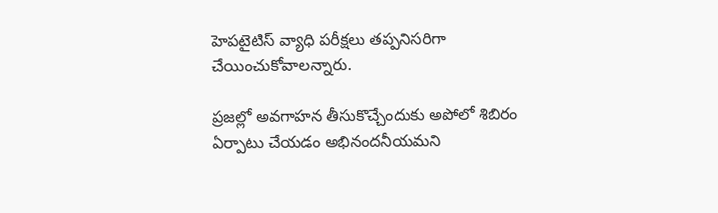హెపటైటిస్ వ్యాధి పరీక్షలు తప్పనిసరిగా చేయించుకోవాలన్నారు.

ప్రజల్లో అవగాహన తీసుకొచ్చేందుకు అపోలో శిబిరం ఏర్పాటు చేయడం అభినందనీయమని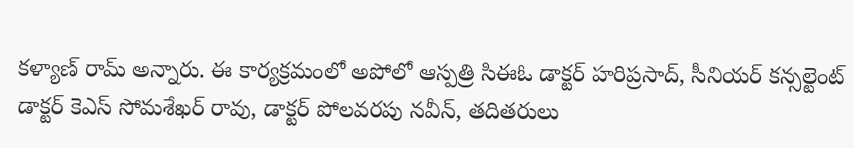కళ్యాణ్ రామ్ అన్నారు. ఈ కార్యక్రమంలో అపోలో ఆస్పత్రి సిఈఓ డాక్టర్ హరిప్రసాద్, సీనియర్ కన్సల్టెంట్ డాక్టర్ కెఎస్ సోమశేఖర్ రావు, డాక్టర్ పోలవరపు నవీన్, తదితరులు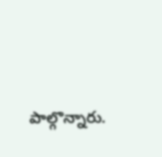పాల్గొన్నారు.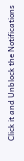Click it and Unblock the Notifications